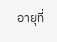อายุที่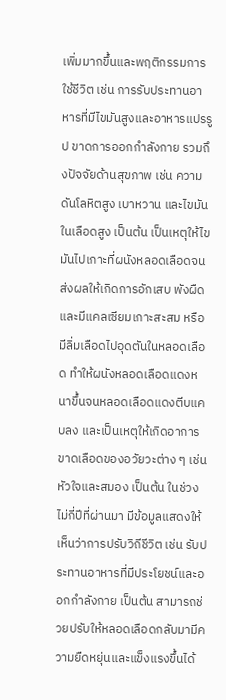เพิ่มมากขึ้นและพฤติกรรมการใช้ชีวิต เช่น การรับประทานอาหารที่มีไขมันสูงและอาหารแปรรูป ขาดการออกกำลังกาย รวมถึงปัจจัยด้านสุขภาพ เช่น ความดันโลหิตสูง เบาหวาน และไขมันในเลือดสูง เป็นต้น เป็นเหตุให้ไขมันไปเกาะที่ผนังหลอดเลือดจนส่งผลให้เกิดการอักเสบ พังผืด และมีแคลเซียมเกาะสะสม หรือมีลิ่มเลือดไปอุดตันในหลอดเลือด ทำให้ผนังหลอดเลือดแดงหนาขึ้นจนหลอดเลือดแดงตีบแคบลง และเป็นเหตุให้เกิดอาการขาดเลือดของอวัยวะต่าง ๆ เช่น หัวใจและสมอง เป็นต้น ในช่วงไม่กี่ปีที่ผ่านมา มีข้อมูลแสดงให้เห็นว่าการปรับวิถีชีวิต เช่น รับประทานอาหารที่มีประโยชน์และออกกำลังกาย เป็นต้น สามารถช่วยปรับให้หลอดเลือดกลับมามีความยืดหยุ่นและแข็งแรงขึ้นได้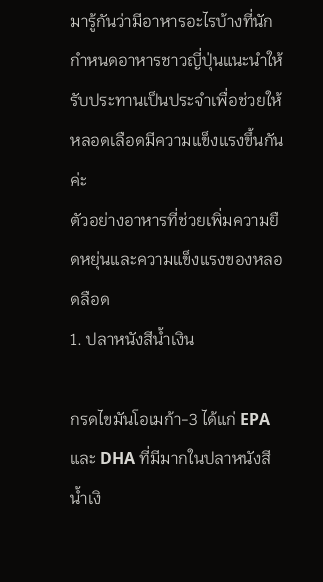มารู้กันว่ามีอาหารอะไรบ้างที่นักกำหนดอาหารชาวญี่ปุ่นแนะนำให้รับประทานเป็นประจำเพื่อช่วยให้หลอดเลือดมีความแข็งแรงขึ้นกันค่ะ
ตัวอย่างอาหารที่ช่วยเพิ่มความยืดหยุ่นและความแข็งแรงของหลอดลือด
1. ปลาหนังสีน้ำเงิน

กรดไขมันโอเมก้า-3 ได้แก่ EPA และ DHA ที่มีมากในปลาหนังสีน้ำเงิ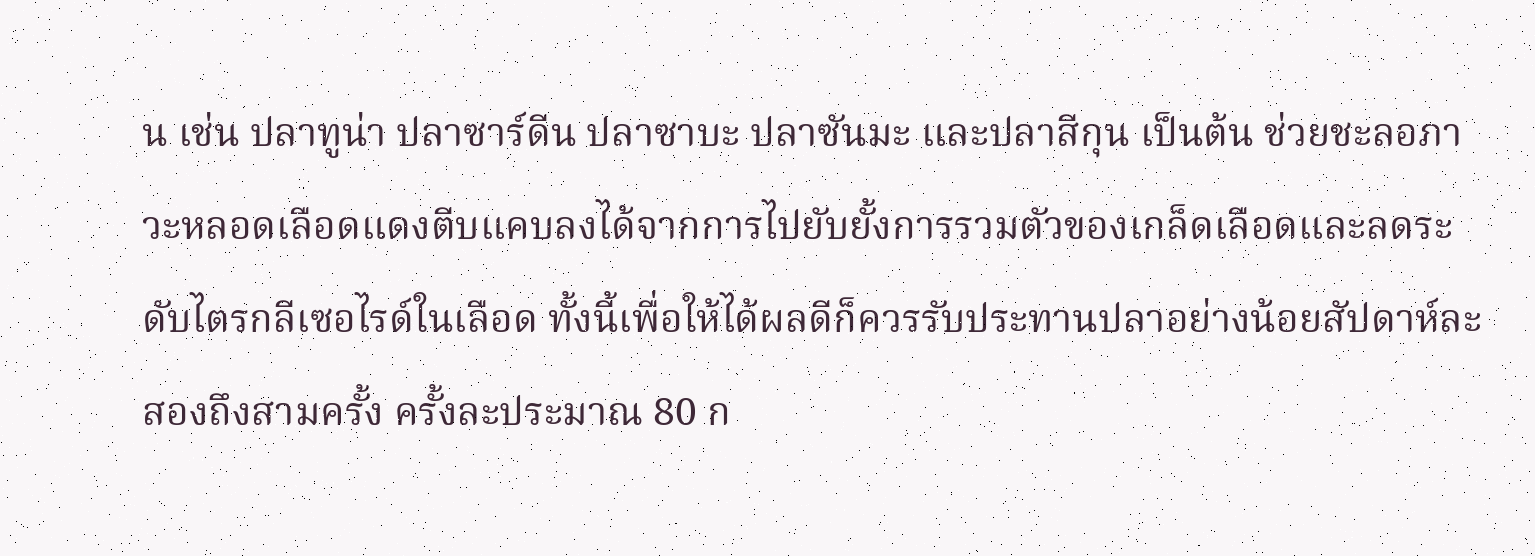น เช่น ปลาทูน่า ปลาซาร์ดีน ปลาซาบะ ปลาซันมะ และปลาสีกุน เป็นต้น ช่วยชะลอภาวะหลอดเลือดแดงตีบแคบลงได้จากการไปยับยั้งการรวมตัวของเกล็ดเลือดและลดระดับไตรกลีเซอไรด์ในเลือด ทั้งนี้เพื่อให้ได้ผลดีก็ควรรับประทานปลาอย่างน้อยสัปดาห์ละสองถึงสามครั้ง ครั้งละประมาณ 80 ก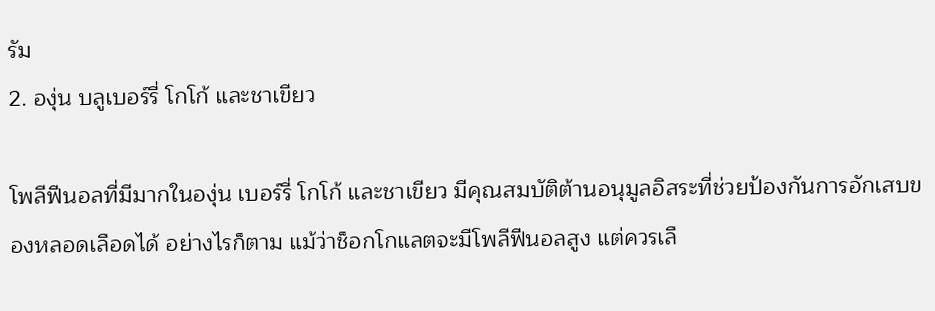รัม
2. องุ่น บลูเบอร์รี่ โกโก้ และชาเขียว

โพลีฟีนอลที่มีมากในองุ่น เบอร์รี่ โกโก้ และชาเขียว มีคุณสมบัติต้านอนุมูลอิสระที่ช่วยป้องกันการอักเสบของหลอดเลือดได้ อย่างไรก็ตาม แม้ว่าช็อกโกแลตจะมีโพลีฟีนอลสูง แต่ควรเลื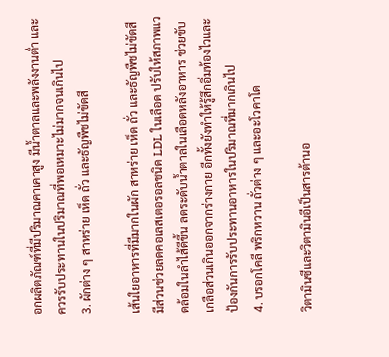อกผลิตภัณฑ์ที่มีปริมาณคาเคาสูง มีน้ำตาลและพลังงานต่ำ และควรรับประทานในปริมาณที่พอเหมาะไม่มากจนเกินไป
3. ผักต่าง ๆ สาหร่าย เห็ด ถั่ว และธัญพืชไม่ขัดสี

เส้นใยอาหารที่มีมากในผัก สาหร่าย เห็ด ถั่ว และธัญพืชไม่ขัดสีมีส่วนช่วยลดคอเลสเตอรอลชนิด LDL ในเลือด ปรับให้สภาพแวดล้อมในลำไส้ดีขึ้น ลดระดับน้ำตาลในเลือดหลังอาหาร ช่วยขับเกลือส่วนเกินออกจากร่างกาย อีกทั้งยังทำให้รู้สึกอิ่มท้องไวและป้องกันการรับประทานอาหารในปริมาณที่มากเกินไป
4. บรอกโคลี พริกหวาน ถั่วต่าง ๆ และอะโวคาโด

วิตามินซีและวิตามินอีเป็นสารต้านอ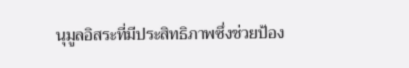นุมูลอิสระที่มีประสิทธิภาพซึ่งช่วยป้อง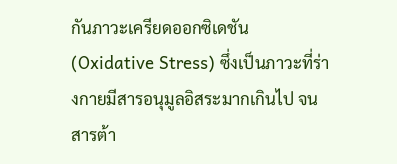กันภาวะเครียดออกซิเดชัน (Oxidative Stress) ซึ่งเป็นภาวะที่ร่างกายมีสารอนุมูลอิสระมากเกินไป จนสารต้า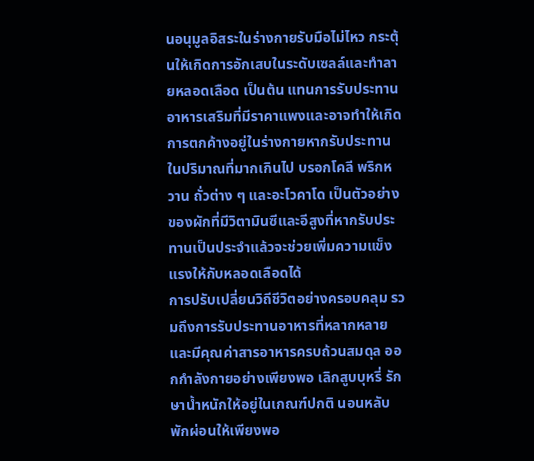นอนุมูลอิสระในร่างกายรับมือไม่ไหว กระตุ้นให้เกิดการอักเสบในระดับเซลล์และทำลายหลอดเลือด เป็นต้น แทนการรับประทานอาหารเสริมที่มีราคาแพงและอาจทำให้เกิดการตกค้างอยู่ในร่างกายหากรับประทานในปริมาณที่มากเกินไป บรอกโคลี พริกหวาน ถั่วต่าง ๆ และอะโวคาโด เป็นตัวอย่างของผักที่มีวิตามินซีและอีสูงที่หากรับประทานเป็นประจำแล้วจะช่วยเพิ่มความแข็งแรงให้กับหลอดเลือดได้
การปรับเปลี่ยนวิถีชีวิตอย่างครอบคลุม รวมถึงการรับประทานอาหารที่หลากหลายและมีคุณค่าสารอาหารครบถ้วนสมดุล ออกกำลังกายอย่างเพียงพอ เลิกสูบบุหรี่ รักษาน้ำหนักให้อยู่ในเกณฑ์ปกติ นอนหลับพักผ่อนให้เพียงพอ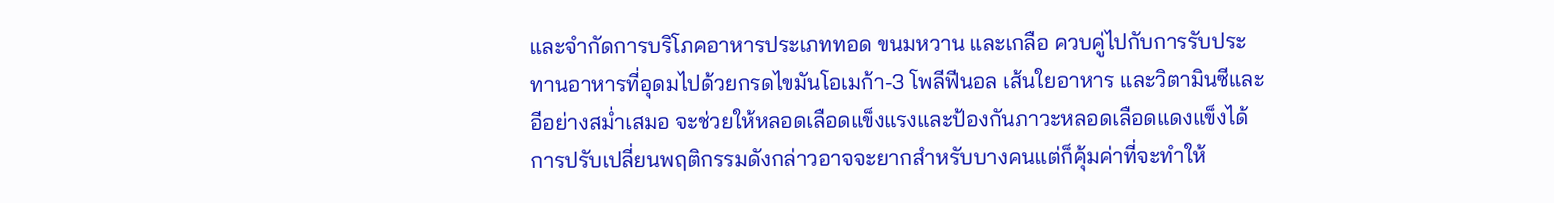และจำกัดการบริโภคอาหารประเภททอด ขนมหวาน และเกลือ ควบคู่ไปกับการรับประทานอาหารที่อุดมไปด้วยกรดไขมันโอเมก้า-3 โพลีฟีนอล เส้นใยอาหาร และวิตามินซีและอีอย่างสม่ำเสมอ จะช่วยให้หลอดเลือดแข็งแรงและป้องกันภาวะหลอดเลือดแดงแข็งได้ การปรับเปลี่ยนพฤติกรรมดังกล่าวอาจจะยากสำหรับบางคนแต่ก็คุ้มค่าที่จะทำให้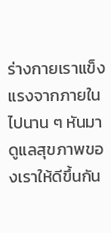ร่างกายเราแข็งแรงจากภายในไปนาน ๆ หันมาดูแลสุขภาพของเราให้ดีขึ้นกัน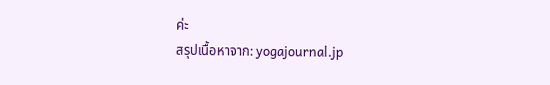ค่ะ
สรุปเนื้อหาจาก: yogajournal.jp